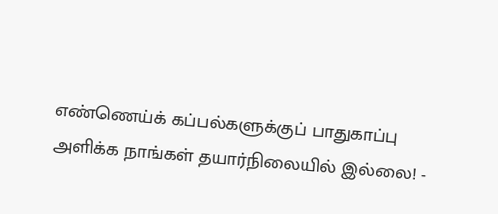எண்ணெய்க் கப்பல்களுக்குப் பாதுகாப்பு அளிக்க நாங்கள் தயார்நிலையில் இல்லை! -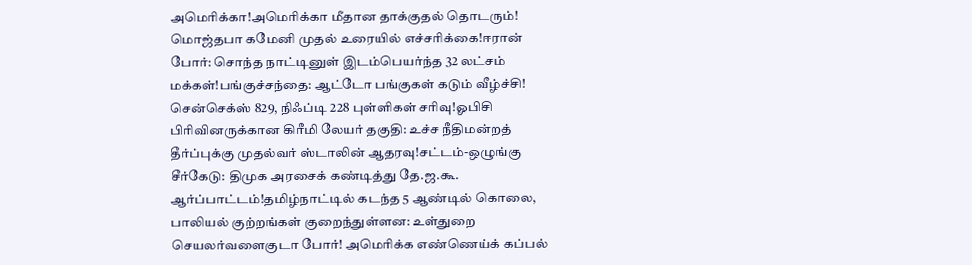அமெரிக்கா!அமெரிக்கா மீதான தாக்குதல் தொடரும்! மொஜ்தபா கமேனி முதல் உரையில் எச்சரிக்கை!ஈரான் போர்: சொந்த நாட்டினுள் இடம்பெயர்ந்த 32 லட்சம் மக்கள்!பங்குச்சந்தை: ஆட்டோ பங்குகள் கடும் வீழ்ச்சி! சென்செக்ஸ் 829, நிஃப்டி 228 புள்ளிகள் சரிவு!ஓபிசி பிரிவினருக்கான கிரீமி லேயர் தகுதி: உச்ச நீதிமன்றத் தீர்ப்புக்கு முதல்வர் ஸ்டாலின் ஆதரவு!சட்டம்-ஒழுங்கு சீர்கேடு: திமுக அரசைக் கண்டித்து தே.ஜ.கூ. ஆர்ப்பாட்டம்!தமிழ்நாட்டில் கடந்த 5 ஆண்டில் கொலை, பாலியல் குற்றங்கள் குறைந்துள்ளன: உள்துறை செயலர்வளைகுடா போர்! அமெரிக்க எண்ணெய்க் கப்பல்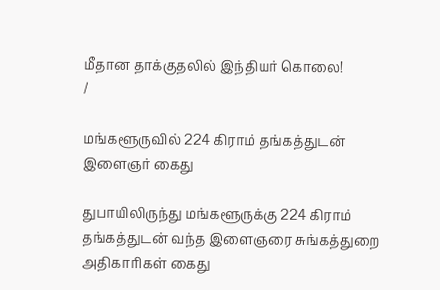மீதான தாக்குதலில் இந்தியர் கொலை!
/

மங்களூருவில் 224 கிராம் தங்கத்துடன் இளைஞர் கைது

துபாயிலிருந்து மங்களூருக்கு 224 கிராம் தங்கத்துடன் வந்த இளைஞரை சுங்கத்துறை அதிகாரிகள் கைது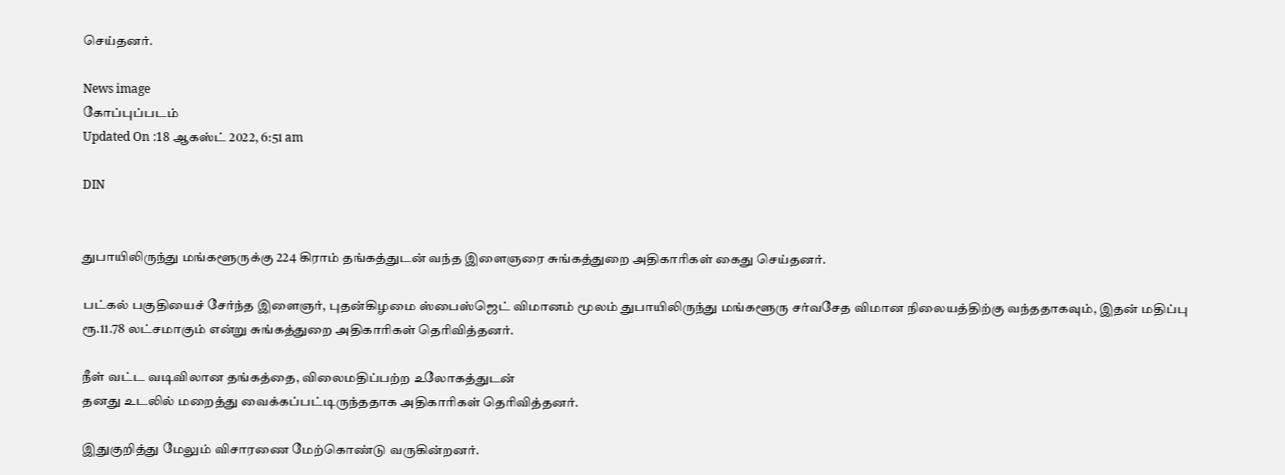செய்தனர்.

News image
கோப்புப்படம்
Updated On :18 ஆகஸ்ட் 2022, 6:51 am

DIN


துபாயிலிருந்து மங்களூருக்கு 224 கிராம் தங்கத்துடன் வந்த இளைஞரை சுங்கத்துறை அதிகாரிகள் கைது செய்தனர்.

பட்கல் பகுதியைச் சேர்ந்த இளைஞர், புதன்கிழமை ஸ்பைஸ்ஜெட் விமானம் மூலம் துபாயிலிருந்து மங்களூரு சர்வசேத விமான நிலையத்திற்கு வந்ததாகவும், இதன் மதிப்பு ரூ.11.78 லட்சமாகும் என்று சுங்கத்துறை அதிகாரிகள் தெரிவித்தனர்.

நீள் வட்ட வடிவிலான தங்கத்தை, விலைமதிப்பற்ற உலோகத்துடன்
தனது உடலில் மறைத்து வைக்கப்பட்டிருந்ததாக அதிகாரிகள் தெரிவித்தனர்.

இதுகுறித்து மேலும் விசாரணை மேற்கொண்டு வருகின்றனர்.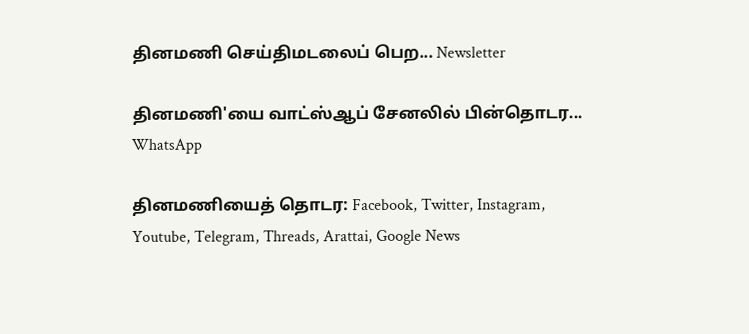தினமணி செய்திமடலைப் பெற... Newsletter

தினமணி'யை வாட்ஸ்ஆப் சேனலில் பின்தொடர... WhatsApp

தினமணியைத் தொடர: Facebook, Twitter, Instagram, Youtube, Telegram, Threads, Arattai, Google News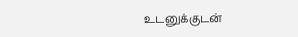உடனுக்குடன்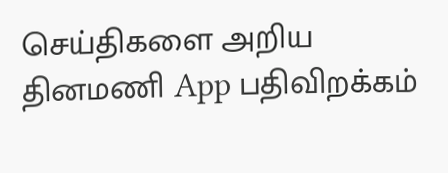செய்திகளை அறிய தினமணி App பதிவிறக்கம்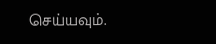செய்யவும்.